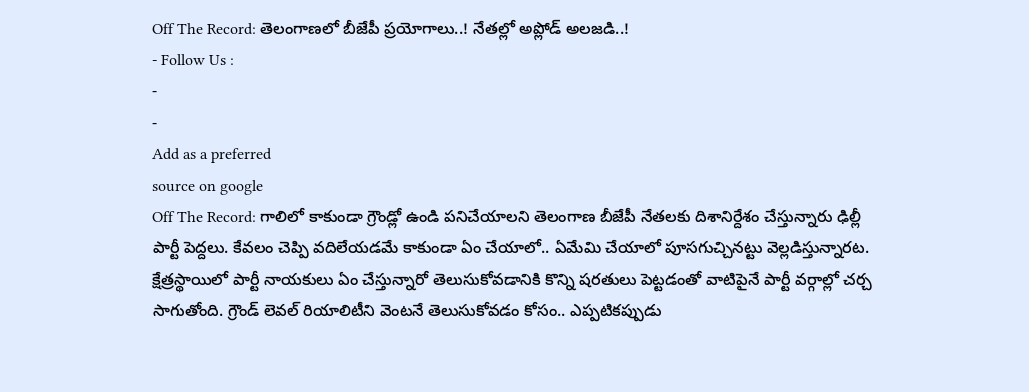Off The Record: తెలంగాణలో బీజేపీ ప్రయోగాలు..! నేతల్లో అప్లోడ్ అలజడి..!
- Follow Us :
-
-
Add as a preferred
source on google
Off The Record: గాలిలో కాకుండా గ్రౌండ్లో ఉండి పనిచేయాలని తెలంగాణ బీజేపీ నేతలకు దిశానిర్దేశం చేస్తున్నారు ఢిల్లీ పార్టీ పెద్దలు. కేవలం చెప్పి వదిలేయడమే కాకుండా ఏం చేయాలో.. ఏమేమి చేయాలో పూసగుచ్చినట్టు వెల్లడిస్తున్నారట. క్షేత్రస్థాయిలో పార్టీ నాయకులు ఏం చేస్తున్నారో తెలుసుకోవడానికి కొన్ని షరతులు పెట్టడంతో వాటిపైనే పార్టీ వర్గాల్లో చర్చ సాగుతోంది. గ్రౌండ్ లెవల్ రియాలిటీని వెంటనే తెలుసుకోవడం కోసం.. ఎప్పటికప్పుడు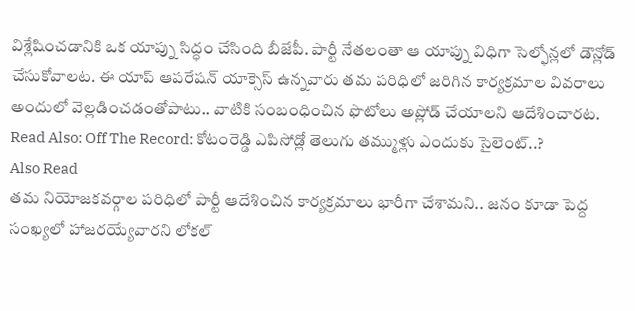విశ్లేషించడానికి ఒక యాప్ను సిద్ధం చేసింది బీజేపీ. పార్టీ నేతలంతా ఆ యాప్ను విధిగా సెల్ఫోన్లలో డౌన్లోడ్ చేసుకోవాలట. ఈ యాప్ ఆపరేషన్ యాక్సెస్ ఉన్నవారు తమ పరిధిలో జరిగిన కార్యక్రమాల వివరాలు అందులో వెల్లడించడంతోపాటు.. వాటికి సంబంధించిన ఫొటోలు అప్లోడ్ చేయాలని ఆదేశించారట.
Read Also: Off The Record: కోటంరెడ్డి ఎపిసోడ్లో తెలుగు తమ్ముళ్లు ఎందుకు సైలెంట్..?
Also Read
తమ నియోజకవర్గాల పరిధిలో పార్టీ ఆదేశించిన కార్యక్రమాలు భారీగా చేశామని.. జనం కూడా పెద్ద సంఖ్యలో హాజరయ్యేవారని లోకల్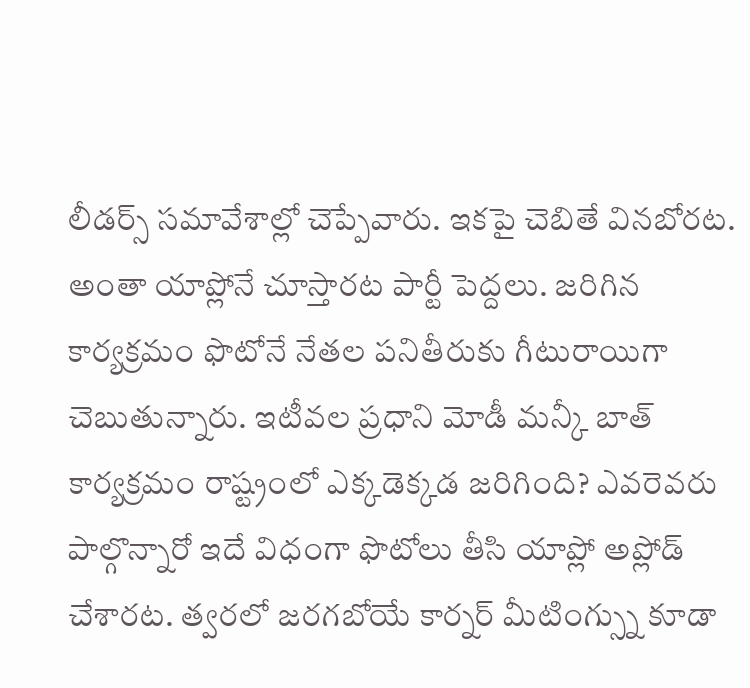లీడర్స్ సమావేశాల్లో చెప్పేవారు. ఇకపై చెబితే వినబోరట. అంతా యాప్లోనే చూస్తారట పార్టీ పెద్దలు. జరిగిన కార్యక్రమం ఫొటోనే నేతల పనితీరుకు గీటురాయిగా చెబుతున్నారు. ఇటీవల ప్రధాని మోడీ మన్కీ బాత్ కార్యక్రమం రాష్ట్రంలో ఎక్కడెక్కడ జరిగింది? ఎవరెవరు పాల్గొన్నారో ఇదే విధంగా ఫొటోలు తీసి యాప్లో అప్లోడ్ చేశారట. త్వరలో జరగబోయే కార్నర్ మీటింగ్స్ను కూడా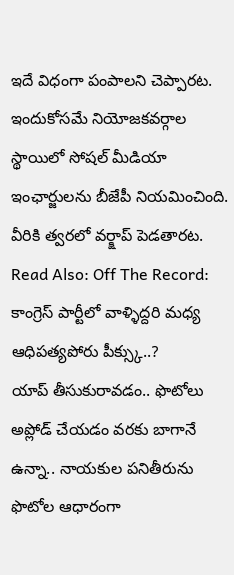ఇదే విధంగా పంపాలని చెప్పారట. ఇందుకోసమే నియోజకవర్గాల స్థాయిలో సోషల్ మీడియా ఇంఛార్జులను బీజేపీ నియమించింది. వీరికి త్వరలో వర్క్షాప్ పెడతారట.
Read Also: Off The Record: కాంగ్రెస్ పార్టీలో వాళ్ళిద్దరి మధ్య ఆధిపత్యపోరు పీక్స్కు..?
యాప్ తీసుకురావడం.. ఫొటోలు అప్లోడ్ చేయడం వరకు బాగానే ఉన్నా.. నాయకుల పనితీరును ఫొటోల ఆధారంగా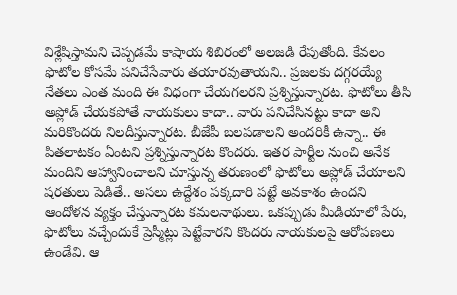విశ్లేషిస్తామని చెప్పడమే కాషాయ శిబిరంలో అలజడి రేపుతోంది. కేవలం ఫొటోల కోసమే పనిచేసేవారు తయారవుతాయని.. ప్రజలకు దగ్గరయ్యే నేతలు ఎంత మంది ఈ విధంగా చేయగలరని ప్రశ్నిస్తున్నారట. ఫొటోలు తీసి అప్లోడ్ చేయకపోతే నాయకులు కాదా.. వారు పనిచేసినట్టు కాదా అని మరికొందరు నిలదీస్తున్నారట. బీజేపీ బలపడాలని అందరికీ ఉన్నా.. ఈ పితలాటకం ఏంటని ప్రశ్నిస్తున్నారట కొందరు. ఇతర పార్టీల నుంచి అనేక మందిని ఆహ్వానించాలని చూస్తున్న తరుణంలో ఫొటోలు అప్లోడ్ చేయాలని షరతులు పెడితే.. అసలు ఉద్దేశం పక్కదారి పట్టే అవకాశం ఉందని ఆందోళన వ్యక్తం చేస్తున్నారట కమలనాథులు. ఒకప్పుడు మీడియాలో పేరు, ఫొటోలు వచ్చేందుకే ప్రెస్మీట్లు పెట్టేవారని కొందరు నాయకులపై ఆరోపణలు ఉండేవి. ఆ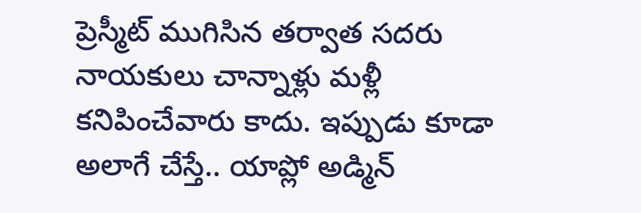ప్రెస్మీట్ ముగిసిన తర్వాత సదరు నాయకులు చాన్నాళ్లు మళ్లీ కనిపించేవారు కాదు. ఇప్పుడు కూడా అలాగే చేస్తే.. యాప్లో అడ్మిన్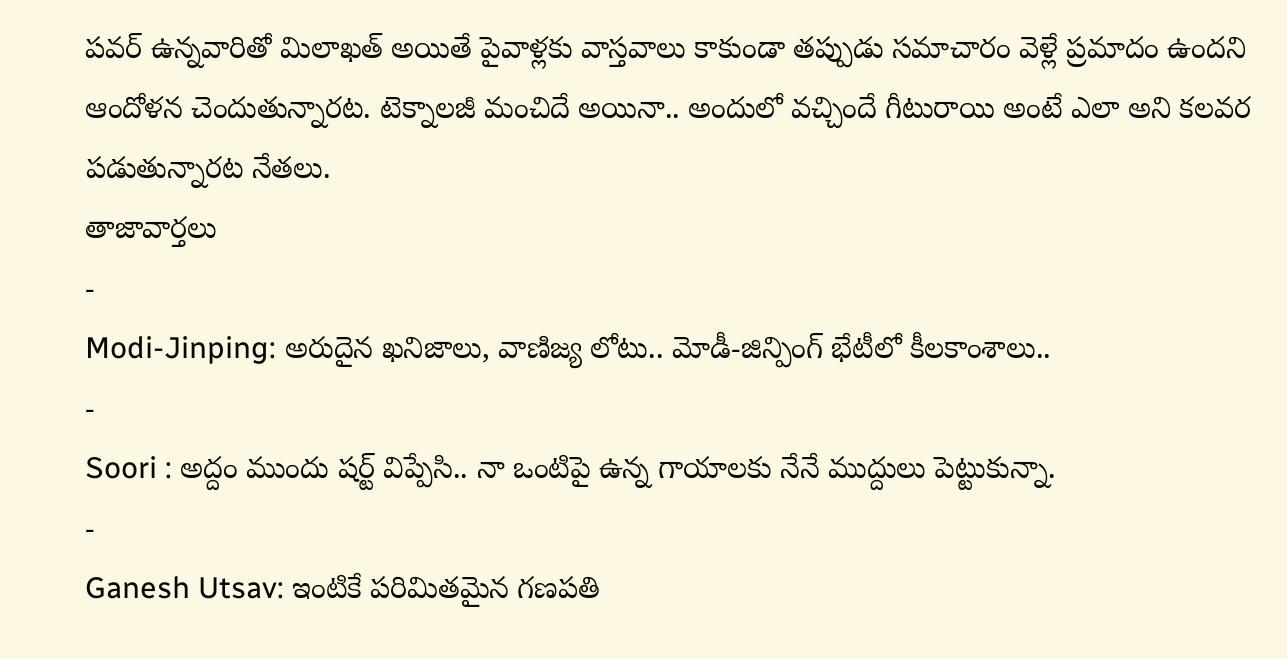పవర్ ఉన్నవారితో మిలాఖత్ అయితే పైవాళ్లకు వాస్తవాలు కాకుండా తప్పుడు సమాచారం వెళ్లే ప్రమాదం ఉందని ఆందోళన చెందుతున్నారట. టెక్నాలజీ మంచిదే అయినా.. అందులో వచ్చిందే గీటురాయి అంటే ఎలా అని కలవర పడుతున్నారట నేతలు.
తాజావార్తలు
-
Modi-Jinping: అరుదైన ఖనిజాలు, వాణిజ్య లోటు.. మోడీ-జిన్పింగ్ భేటీలో కీలకాంశాలు..
-
Soori : అద్దం ముందు షర్ట్ విప్పేసి.. నా ఒంటిపై ఉన్న గాయాలకు నేనే ముద్దులు పెట్టుకున్నా.
-
Ganesh Utsav: ఇంటికే పరిమితమైన గణపతి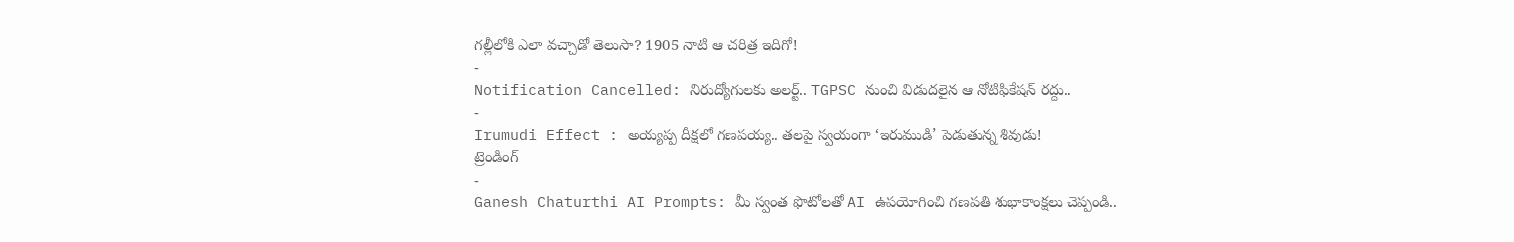గల్లీలోకి ఎలా వచ్చాడో తెలుసా? 1905 నాటి ఆ చరిత్ర ఇదిగో!
-
Notification Cancelled: నిరుద్యోగులకు అలర్ట్.. TGPSC నుంచి విడుదలైన ఆ నోటిఫికేషన్ రద్దు..
-
Irumudi Effect : అయ్యప్ప దీక్షలో గణపయ్య.. తలపై స్వయంగా ‘ఇరుముడి’ పెడుతున్న శివుడు!
ట్రెండింగ్
-
Ganesh Chaturthi AI Prompts: మీ స్వంత ఫొటోలతో AI ఉపయోగించి గణపతి శుభాకాంక్షలు చెప్పండి..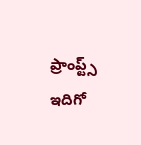ప్రాంప్ట్స్ ఇదిగో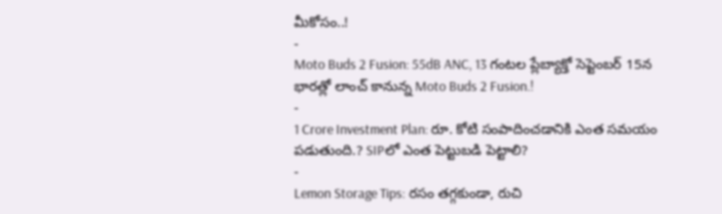మీకోసం..!
-
Moto Buds 2 Fusion: 55dB ANC, 13 గంటల ప్లేబ్యాక్తో సెప్టెంబర్ 15న భారత్లో లాంచ్ కానున్న Moto Buds 2 Fusion.!
-
1 Crore Investment Plan: రూ. కోటి సంపాదించడానికి ఎంత సమయం పడుతుంది.? SIPలో ఎంత పెట్టుబడి పెట్టాలి?
-
Lemon Storage Tips: రసం తగ్గకుండా, రుచి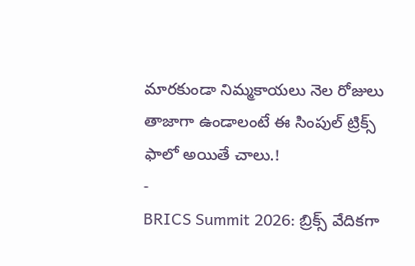మారకుండా నిమ్మకాయలు నెల రోజులు తాజాగా ఉండాలంటే ఈ సింపుల్ ట్రిక్స్ ఫాలో అయితే చాలు.!
-
BRICS Summit 2026: బ్రిక్స్ వేదికగా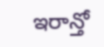ఇరాన్తో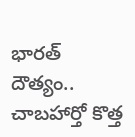భారత్ దౌత్యం.. చాబహార్తో కొత్త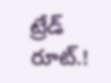ట్రేడ్ రూట్.!